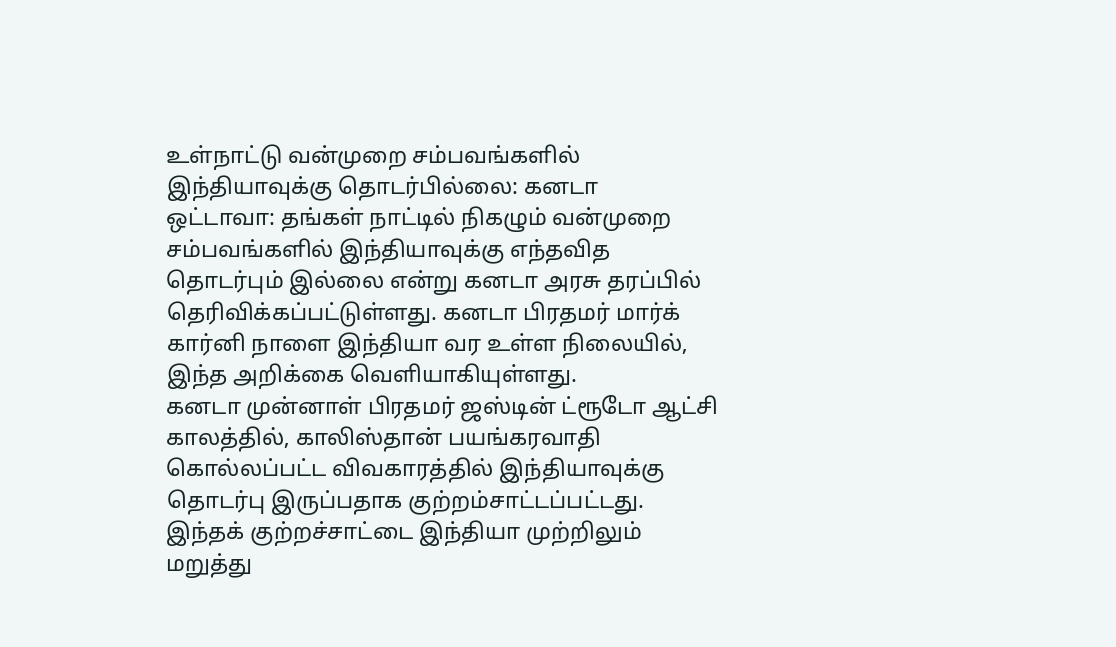உள்நாட்டு வன்முறை சம்பவங்களில் இந்தியாவுக்கு தொடர்பில்லை: கனடா
ஒட்டாவா: தங்கள் நாட்டில் நிகழும் வன்முறை சம்பவங்களில் இந்தியாவுக்கு எந்தவித தொடர்பும் இல்லை என்று கனடா அரசு தரப்பில் தெரிவிக்கப்பட்டுள்ளது. கனடா பிரதமர் மார்க் கார்னி நாளை இந்தியா வர உள்ள நிலையில், இந்த அறிக்கை வெளியாகியுள்ளது.
கனடா முன்னாள் பிரதமர் ஜஸ்டின் ட்ரூடோ ஆட்சி காலத்தில், காலிஸ்தான் பயங்கரவாதி கொல்லப்பட்ட விவகாரத்தில் இந்தியாவுக்கு தொடர்பு இருப்பதாக குற்றம்சாட்டப்பட்டது. இந்தக் குற்றச்சாட்டை இந்தியா முற்றிலும் மறுத்து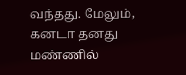வந்தது. மேலும், கனடா தனது மண்ணில்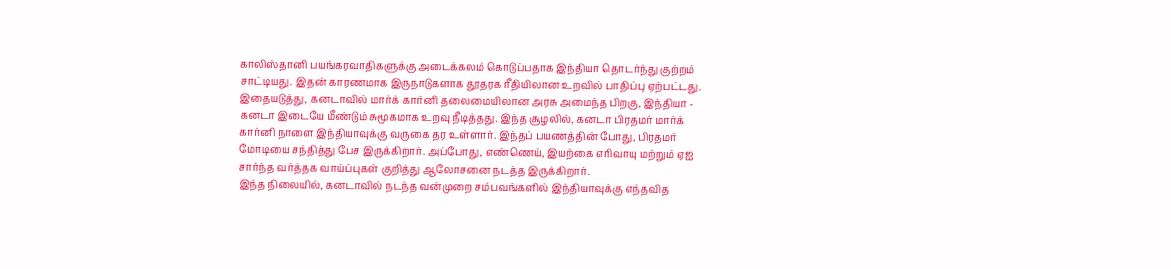காலிஸ்தானி பயங்கரவாதிகளுக்கு அடைக்கலம் கொடுப்பதாக இந்தியா தொடர்ந்து குற்றம் சாட்டியது. இதன் காரணமாக இருநாடுகளாக தூதரக ரீதியிலான உறவில் பாதிப்பு ஏற்பட்டது.
இதையடுத்து, கனடாவில் மார்க் கார்னி தலைமையிலான அரசு அமைந்த பிறகு, இந்தியா - கனடா இடையே மீண்டும் சுமூகமாக உறவு நீடித்தது. இந்த சூழலில், கனடா பிரதமர் மார்க் கார்னி நாளை இந்தியாவுக்கு வருகை தர உள்ளார். இந்தப் பயணத்தின் போது, பிரதமர் மோடியை சந்தித்து பேச இருக்கிறார். அப்போது, எண்ணெய், இயற்கை எரிவாயு மற்றும் ஏஐ சார்ந்த வர்த்தக வாய்ப்புகள் குறித்து ஆலோசனை நடத்த இருக்கிறார்.
இந்த நிலையில், கனடாவில் நடந்த வன்முறை சம்பவங்களில் இந்தியாவுக்கு எந்தவித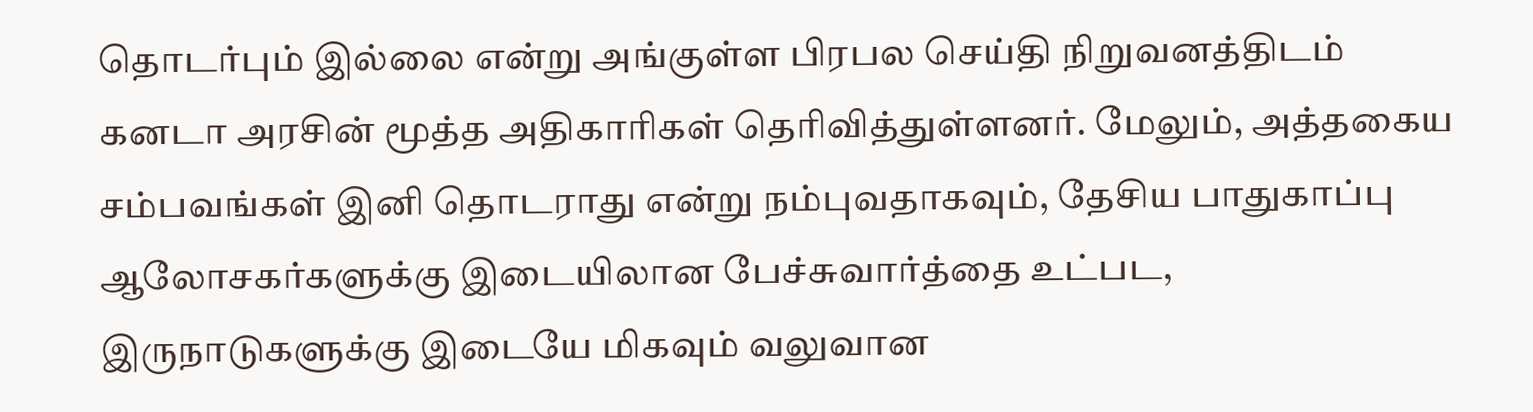தொடர்பும் இல்லை என்று அங்குள்ள பிரபல செய்தி நிறுவனத்திடம் கனடா அரசின் மூத்த அதிகாரிகள் தெரிவித்துள்ளனர். மேலும், அத்தகைய சம்பவங்கள் இனி தொடராது என்று நம்புவதாகவும், தேசிய பாதுகாப்பு ஆலோசகர்களுக்கு இடையிலான பேச்சுவார்த்தை உட்பட, இருநாடுகளுக்கு இடையே மிகவும் வலுவான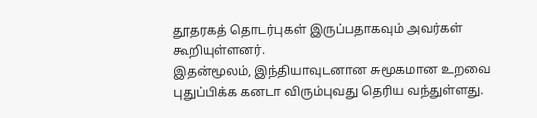தூதரகத் தொடர்புகள் இருப்பதாகவும் அவர்கள் கூறியுள்ளனர்.
இதன்மூலம், இந்தியாவுடனான சுமூகமான உறவை புதுப்பிக்க கனடா விரும்புவது தெரிய வந்துள்ளது.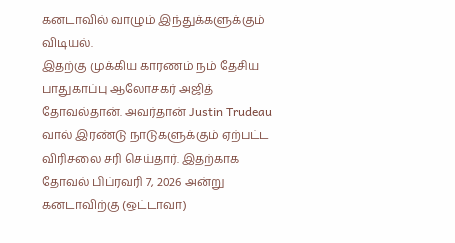கனடாவில் வாழும் இந்துக்களுக்கும் விடியல்.
இதற்கு முக்கிய காரணம் நம் தேசிய பாதுகாப்பு ஆலோசகர் அஜித் தோவல்தான். அவர்தான் Justin Trudeau வால் இரண்டு நாடுகளுக்கும் ஏற்பட்ட விரிசலை சரி செய்தார். இதற்காக தோவல் பிப்ரவரி 7, 2026 அன்று கனடாவிற்கு (ஒட்டாவா)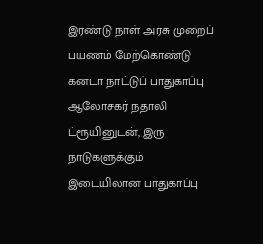இரண்டு நாள் அரசு முறைப் பயணம் மேற்கொண்டு கனடா நாட்டுப் பாதுகாப்பு ஆலோசகர் நதாலி ட்ரூயினுடன், இரு நாடுகளுக்கும் இடையிலான பாதுகாப்பு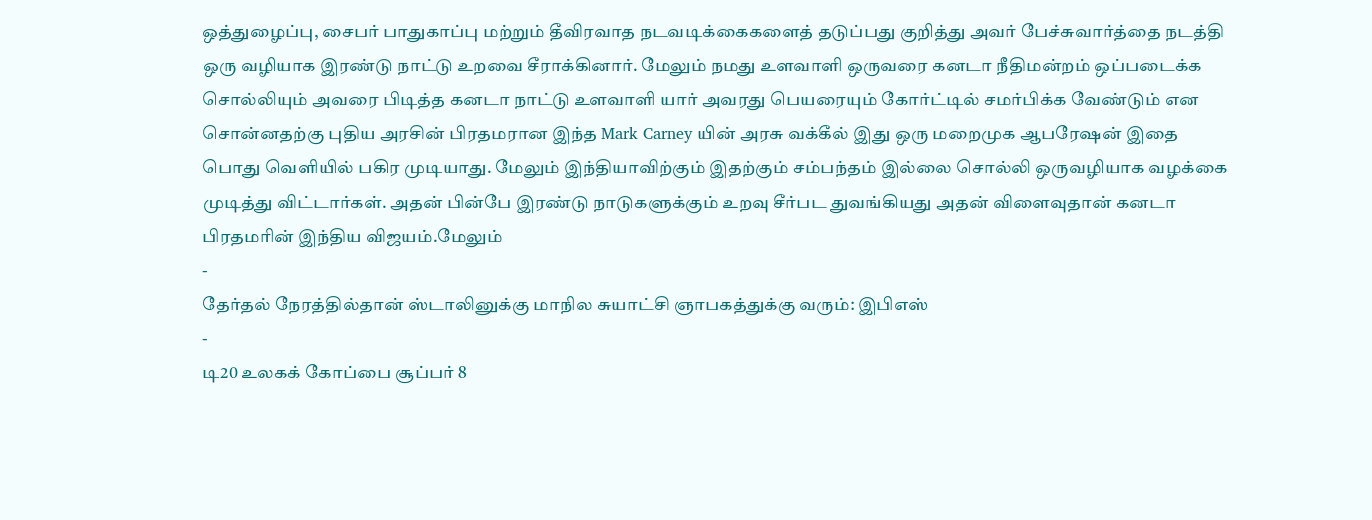ஒத்துழைப்பு, சைபர் பாதுகாப்பு மற்றும் தீவிரவாத நடவடிக்கைகளைத் தடுப்பது குறித்து அவர் பேச்சுவார்த்தை நடத்தி ஒரு வழியாக இரண்டு நாட்டு உறவை சீராக்கினார். மேலும் நமது உளவாளி ஒருவரை கனடா நீதிமன்றம் ஒப்படைக்க சொல்லியும் அவரை பிடித்த கனடா நாட்டு உளவாளி யார் அவரது பெயரையும் கோர்ட்டில் சமர்பிக்க வேண்டும் என சொன்னதற்கு புதிய அரசின் பிரதமரான இந்த Mark Carney யின் அரசு வக்கீல் இது ஒரு மறைமுக ஆபரேஷன் இதை பொது வெளியில் பகிர முடியாது. மேலும் இந்தியாவிற்கும் இதற்கும் சம்பந்தம் இல்லை சொல்லி ஒருவழியாக வழக்கை முடித்து விட்டார்கள். அதன் பின்பே இரண்டு நாடுகளுக்கும் உறவு சீர்பட துவங்கியது அதன் விளைவுதான் கனடா பிரதமரின் இந்திய விஜயம்.மேலும்
-
தேர்தல் நேரத்தில்தான் ஸ்டாலினுக்கு மாநில சுயாட்சி ஞாபகத்துக்கு வரும்: இபிஎஸ்
-
டி20 உலகக் கோப்பை சூப்பர் 8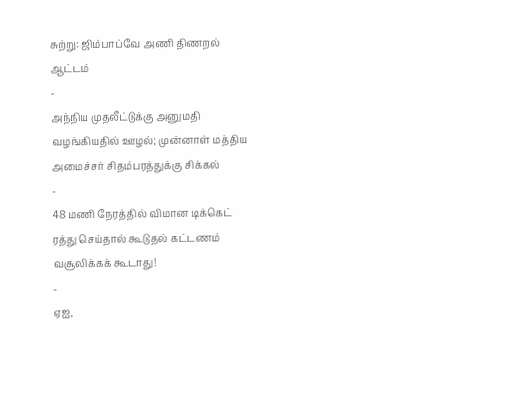சுற்று: ஜிம்பாப்வே அணி திணறல் ஆட்டம்
-
அந்நிய முதலீட்டுக்கு அனுமதி வழங்கியதில் ஊழல்; முன்னாள் மத்திய அமைச்சர் சிதம்பரத்துக்கு சிக்கல்
-
48 மணி நேரத்தில் விமான டிக்கெட் ரத்து செய்தால் கூடுதல் கட்டணம் வசூலிக்கக் கூடாது!
-
ஏஐ,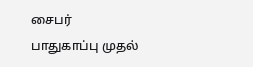சைபர் பாதுகாப்பு முதல்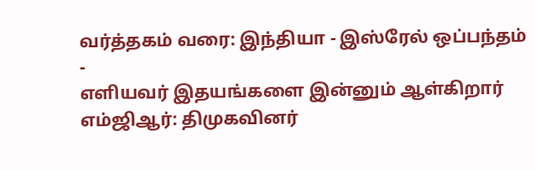வர்த்தகம் வரை: இந்தியா - இஸ்ரேல் ஒப்பந்தம்
-
எளியவர் இதயங்களை இன்னும் ஆள்கிறார் எம்ஜிஆர்: திமுகவினர்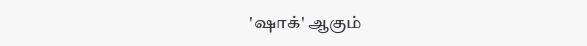'ஷாக்' ஆகும்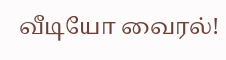வீடியோ வைரல்!